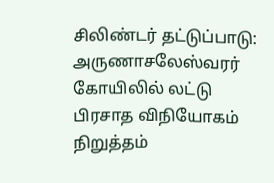சிலிண்டர் தட்டுப்பாடு: அருணாசலேஸ்வரர் கோயிலில் லட்டு பிரசாத விநியோகம் நிறுத்தம்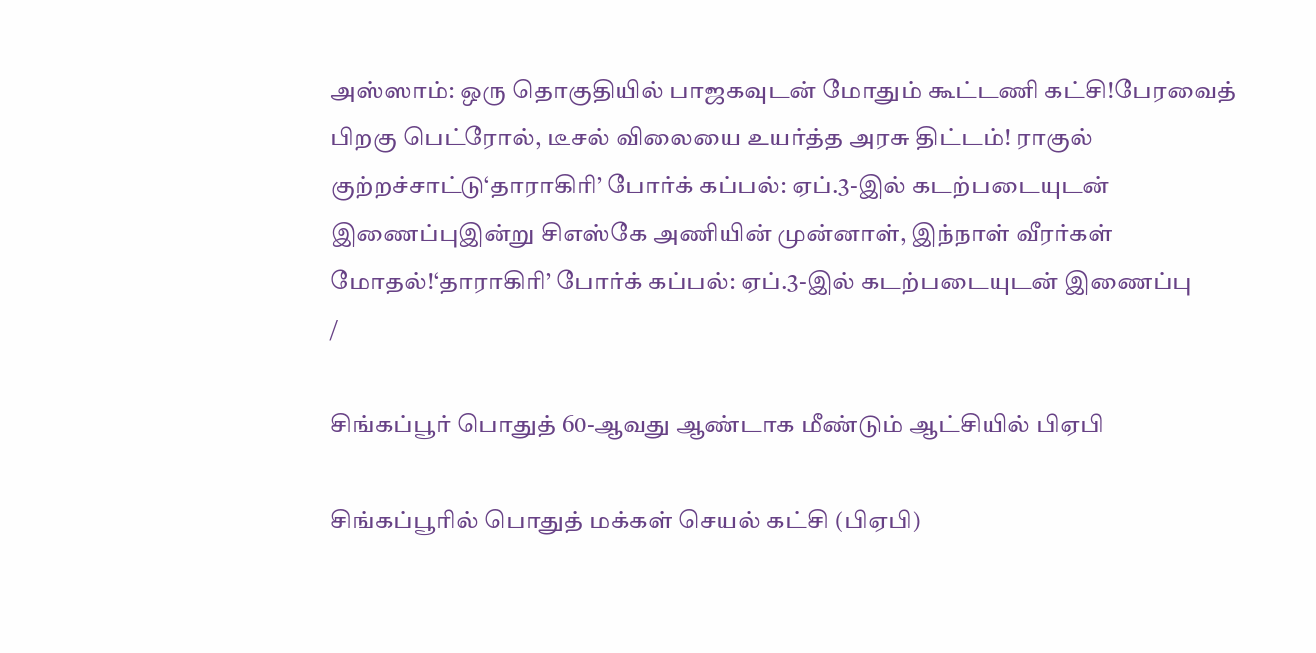அஸ்ஸாம்: ஒரு தொகுதியில் பாஜகவுடன் மோதும் கூட்டணி கட்சி!பேரவைத் பிறகு பெட்ரோல், டீசல் விலையை உயர்த்த அரசு திட்டம்! ராகுல் குற்றச்சாட்டு‘தாராகிரி’ போர்க் கப்பல்: ஏப்.3-இல் கடற்படையுடன் இணைப்புஇன்று சிஎஸ்கே அணியின் முன்னாள், இந்நாள் வீரர்கள் மோதல்!‘தாராகிரி’ போர்க் கப்பல்: ஏப்.3-இல் கடற்படையுடன் இணைப்பு
/

சிங்கப்பூர் பொதுத் 60-ஆவது ஆண்டாக மீண்டும் ஆட்சியில் பிஏபி

சிங்கப்பூரில் பொதுத் மக்கள் செயல் கட்சி (பிஏபி)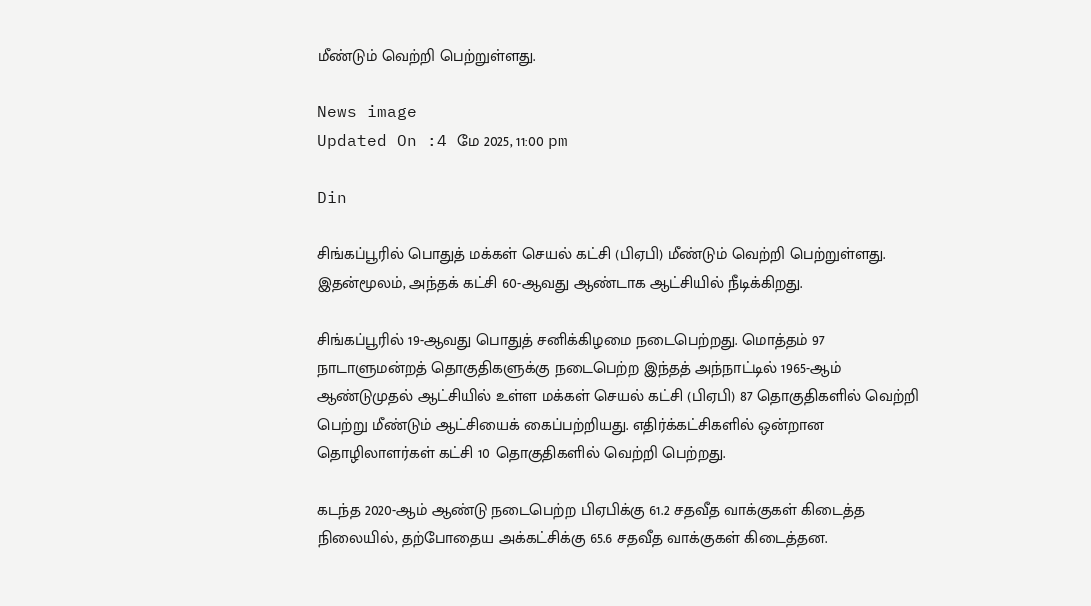மீண்டும் வெற்றி பெற்றுள்ளது.

News image
Updated On :4 மே 2025, 11:00 pm

Din

சிங்கப்பூரில் பொதுத் மக்கள் செயல் கட்சி (பிஏபி) மீண்டும் வெற்றி பெற்றுள்ளது. இதன்மூலம், அந்தக் கட்சி 60-ஆவது ஆண்டாக ஆட்சியில் நீடிக்கிறது.

சிங்கப்பூரில் 19-ஆவது பொதுத் சனிக்கிழமை நடைபெற்றது. மொத்தம் 97 நாடாளுமன்றத் தொகுதிகளுக்கு நடைபெற்ற இந்தத் அந்நாட்டில் 1965-ஆம் ஆண்டுமுதல் ஆட்சியில் உள்ள மக்கள் செயல் கட்சி (பிஏபி) 87 தொகுதிகளில் வெற்றி பெற்று மீண்டும் ஆட்சியைக் கைப்பற்றியது. எதிர்க்கட்சிகளில் ஒன்றான தொழிலாளர்கள் கட்சி 10 தொகுதிகளில் வெற்றி பெற்றது.

கடந்த 2020-ஆம் ஆண்டு நடைபெற்ற பிஏபிக்கு 61.2 சதவீத வாக்குகள் கிடைத்த நிலையில், தற்போதைய அக்கட்சிக்கு 65.6 சதவீத வாக்குகள் கிடைத்தன.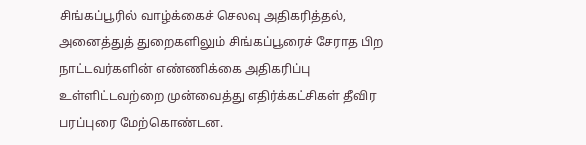சிங்கப்பூரில் வாழ்க்கைச் செலவு அதிகரித்தல், அனைத்துத் துறைகளிலும் சிங்கப்பூரைச் சேராத பிற நாட்டவர்களின் எண்ணிக்கை அதிகரிப்பு உள்ளிட்டவற்றை முன்வைத்து எதிர்க்கட்சிகள் தீவிர பரப்புரை மேற்கொண்டன.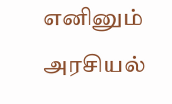எனினும் அரசியல்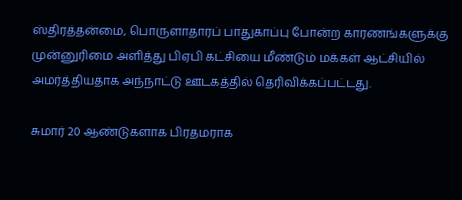ஸ்திரத்தன்மை, பொருளாதாரப் பாதுகாப்பு போன்ற காரணங்களுக்கு முன்னுரிமை அளித்து பிஏபி கட்சியை மீண்டும் மக்கள் ஆட்சியில் அமர்த்தியதாக அந்நாட்டு ஊடகத்தில் தெரிவிக்கப்பட்டது.

சுமார் 20 ஆண்டுகளாக பிரதமராக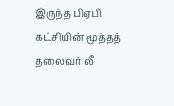இருந்த பிஏபி கட்சியின் மூத்தத் தலைவர் லீ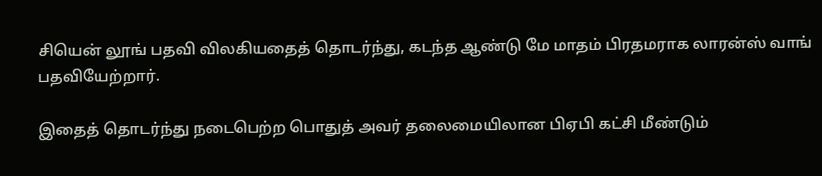சியென் லூங் பதவி விலகியதைத் தொடர்ந்து, கடந்த ஆண்டு மே மாதம் பிரதமராக லாரன்ஸ் வாங் பதவியேற்றார்.

இதைத் தொடர்ந்து நடைபெற்ற பொதுத் அவர் தலைமையிலான பிஏபி கட்சி மீண்டும்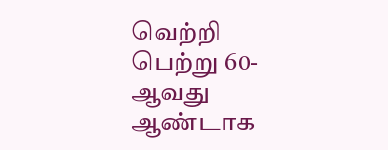வெற்றி பெற்று 60-ஆவது ஆண்டாக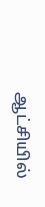ஆட்சியில்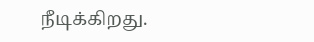நீடிக்கிறது.